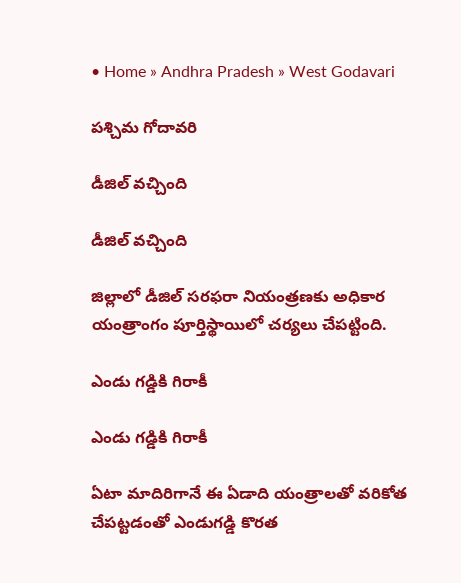• Home » Andhra Pradesh » West Godavari

పశ్చిమ గోదావరి

డీజిల్‌ వచ్చింది

డీజిల్‌ వచ్చింది

జిల్లాలో డీజిల్‌ సరఫరా నియంత్రణకు అధికార యంత్రాంగం పూర్తిస్థాయిలో చర్యలు చేపట్టింది.

ఎండు గడ్డికి గిరాకీ

ఎండు గడ్డికి గిరాకీ

ఏటా మాదిరిగానే ఈ ఏడాది యంత్రాలతో వరికోత చేపట్టడంతో ఎండుగడ్డి కొరత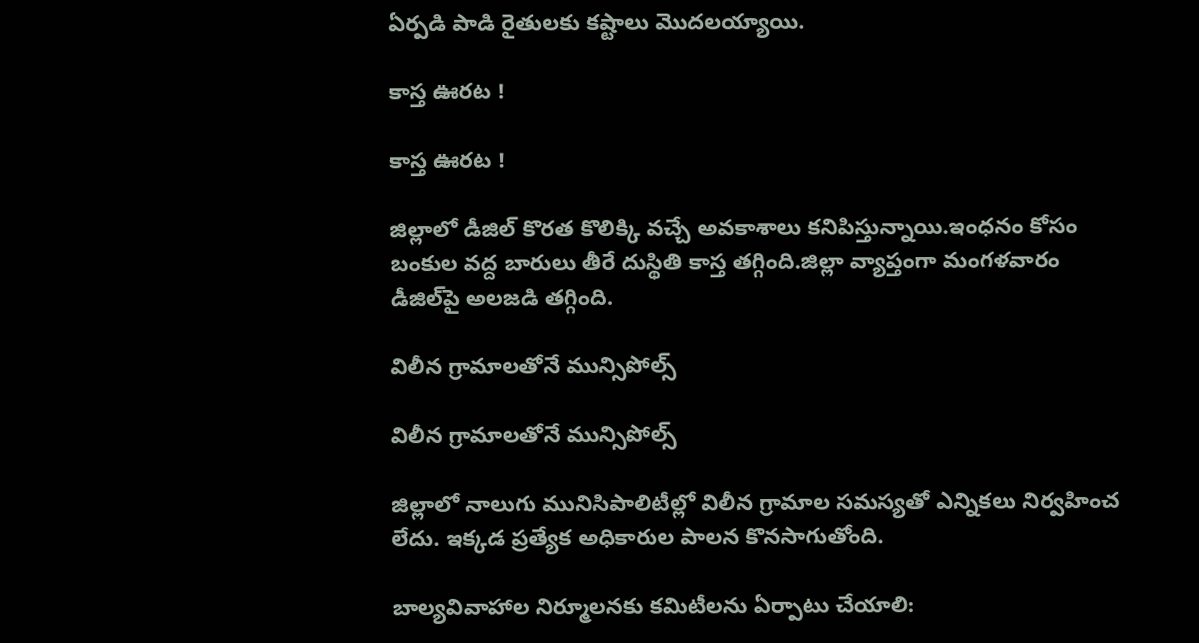ఏర్పడి పాడి రైతులకు కష్టాలు మొదలయ్యాయి.

కాస్త ఊరట !

కాస్త ఊరట !

జిల్లాలో డీజిల్‌ కొరత కొలిక్కి వచ్చే అవకాశాలు కనిపిస్తున్నాయి.ఇంధనం కోసం బంకుల వద్ద బారులు తీరే దుస్థితి కాస్త తగ్గింది.జిల్లా వ్యాప్తంగా మంగళవారం డీజిల్‌పై అలజడి తగ్గింది.

విలీన గ్రామాలతోనే మున్సిపోల్స్‌

విలీన గ్రామాలతోనే మున్సిపోల్స్‌

జిల్లాలో నాలుగు మునిసిపాలిటీల్లో విలీన గ్రామాల సమస్యతో ఎన్నికలు నిర్వహించ లేదు. ఇక్కడ ప్రత్యేక అధికారుల పాలన కొనసాగుతోంది.

బాల్యవివాహాల నిర్మూలనకు కమిటీలను ఏర్పాటు చేయాలి: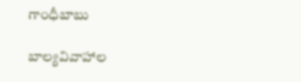గాంధీబాబు

బాల్యవివాహాల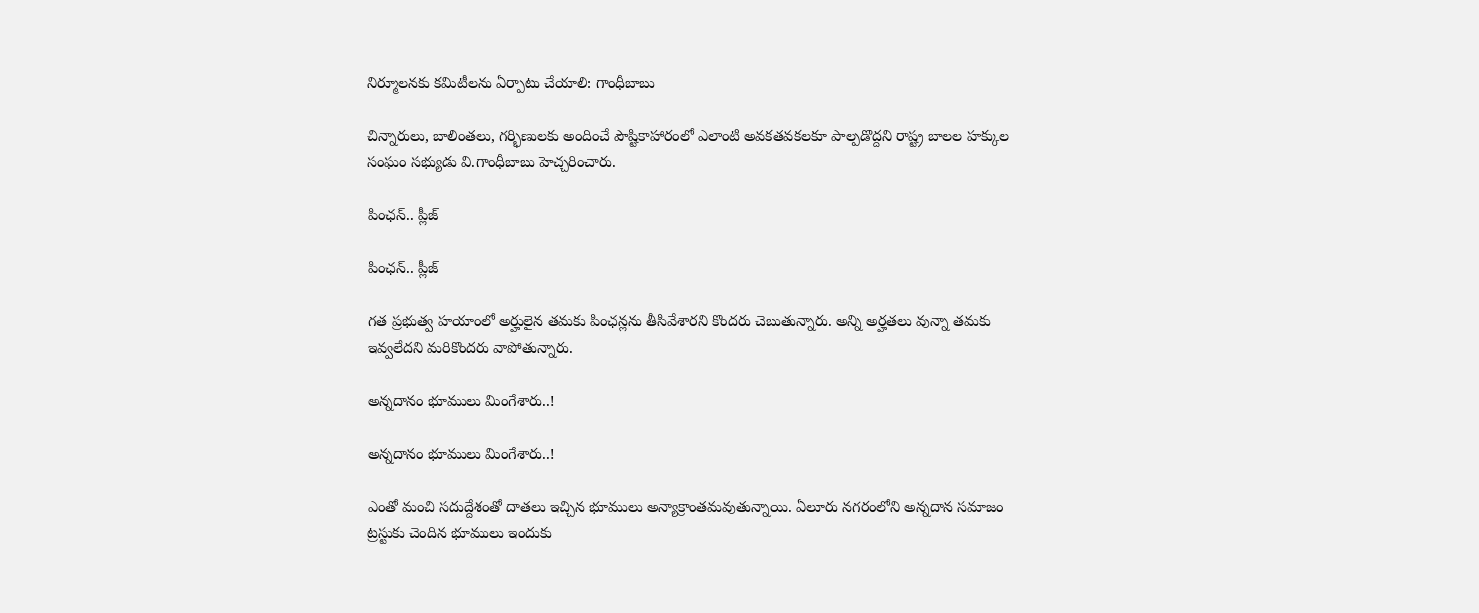నిర్మూలనకు కమిటీలను ఏర్పాటు చేయాలి: గాంధీబాబు

చిన్నారులు, బాలింతలు, గర్భిణులకు అందించే పౌష్టికాహారంలో ఎలాంటి అవకతవకలకూ పాల్పడొద్దని రాష్ట్ర బాలల హక్కుల సంఘం సభ్యుడు వి.గాంధీబాబు హెచ్చరించారు.

పింఛన్‌.. ప్లీజ్‌

పింఛన్‌.. ప్లీజ్‌

గత ప్రభుత్వ హయాంలో అర్హులైన తమకు పింఛన్లను తీసివేశారని కొందరు చెబుతున్నారు. అన్ని అర్హతలు వున్నా తమకు ఇవ్వలేదని మరికొందరు వాపోతున్నారు.

అన్నదానం భూములు మింగేశారు..!

అన్నదానం భూములు మింగేశారు..!

ఎంతో మంచి సదుద్దేశంతో దాతలు ఇచ్చిన భూములు అన్యాక్రాంతమవుతున్నాయి. ఏలూరు నగరంలోని అన్నదాన సమాజం ట్రస్టుకు చెందిన భూములు ఇందుకు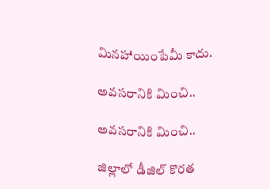మినహాయింపేమీ కాదు.

అవసరానికి మించి..

అవసరానికి మించి..

జిల్లాలో డీజిల్‌ కొరత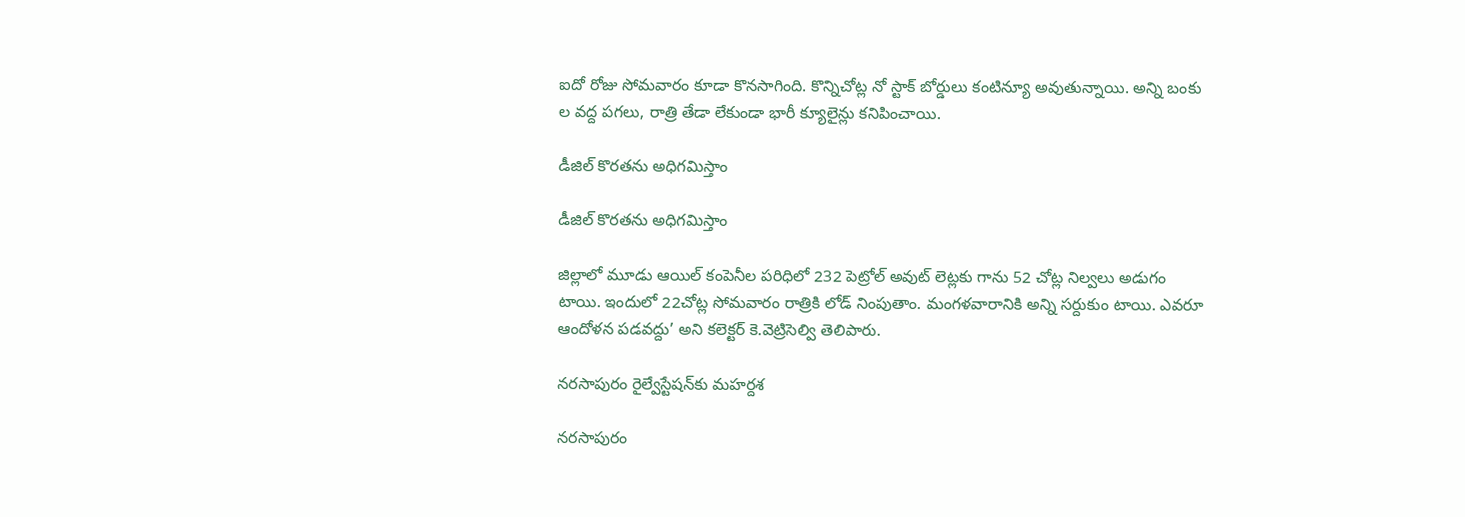ఐదో రోజు సోమవారం కూడా కొనసాగింది. కొన్నిచోట్ల నో స్టాక్‌ బోర్డులు కంటిన్యూ అవుతున్నాయి. అన్ని బంకు ల వద్ద పగలు, రాత్రి తేడా లేకుండా భారీ క్యూలైన్లు కనిపించాయి.

డీజిల్‌ కొరతను అధిగమిస్తాం

డీజిల్‌ కొరతను అధిగమిస్తాం

జిల్లాలో మూడు ఆయిల్‌ కంపెనీల పరిధిలో 232 పెట్రోల్‌ అవుట్‌ లెట్లకు గాను 52 చోట్ల నిల్వలు అడుగం టాయి. ఇందులో 22చోట్ల సోమవారం రాత్రికి లోడ్‌ నింపుతాం. మంగళవారానికి అన్ని సర్దుకుం టాయి. ఎవరూ ఆందోళన పడవద్దు’ అని కలెక్టర్‌ కె.వెట్రిసెల్వి తెలిపారు.

నరసాపురం రైల్వేస్టేషన్‌కు మహర్దశ

నరసాపురం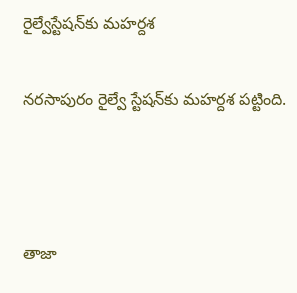రైల్వేస్టేషన్‌కు మహర్దశ

నరసాపురం రైల్వే స్టేషన్‌కు మహర్దశ పట్టింది.



తాజా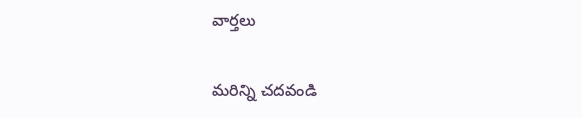వార్తలు

మరిన్ని చదవండి